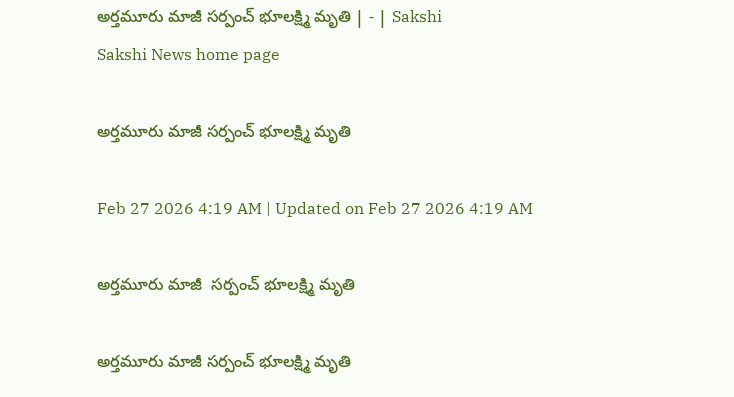అర్తమూరు మాజీ సర్పంచ్‌ భూలక్ష్మి మృతి | - | Sakshi
Sakshi News home page

అర్తమూరు మాజీ సర్పంచ్‌ భూలక్ష్మి మృతి

Feb 27 2026 4:19 AM | Updated on Feb 27 2026 4:19 AM

అర్తమూరు మాజీ  సర్పంచ్‌ భూలక్ష్మి మృతి

అర్తమూరు మాజీ సర్పంచ్‌ భూలక్ష్మి మృతి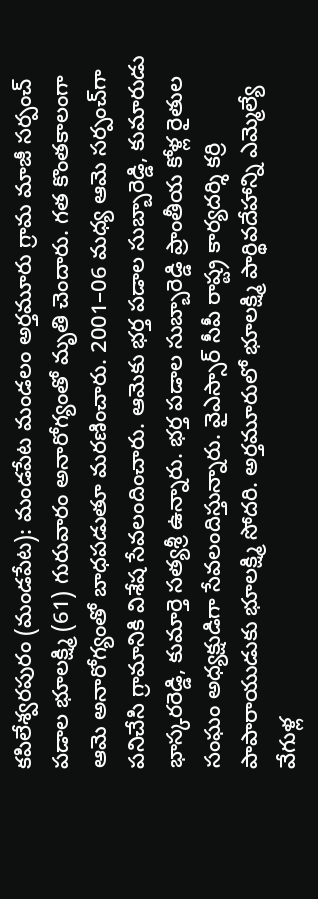కపిలేశ్వరపురం (మండపేట): మండపేట మండలం అర్తమూరు గ్రామ మాజీ సర్పంచ్‌ పడాల భూలక్ష్మి (61) గురువారం అనారోగ్యంతో మృతి చెందారు. గత కొంతకాలంగా ఆమె అనారోగ్యంతో బాధపడుతూ మరణించారు. 2001–06 మధ్య ఆమె సర్పంచ్‌గా పనిచేసి గ్రామానికి విశేష సేవలందించారు. ఆమెకు భర్త పడాల సుబ్బారెడ్డి, కుమారుడు భాస్కరరెడ్డి, కుమార్తె సత్యశ్రీ ఉన్నారు. భర్త పడాల సుబ్బారెడ్డి ప్రాంతీయ కోళ్ల రైతుల సంఘం అధ్యక్షుడిగా సేవలందిస్తున్నారు. వైఎస్సార్‌ సీపీ రాష్ట్ర కార్యదర్శి కర్రి పాపారాయుడుకు భూలక్ష్మి సోదరి. అర్తమూరులో భూలక్ష్మి పార్థివదేహాన్ని ఎమ్మెల్యే వేగుళ్ల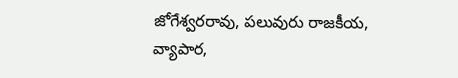జోగేశ్వరరావు, పలువురు రాజకీయ, వ్యాపార,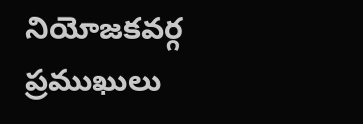నియోజకవర్గ ప్రముఖులు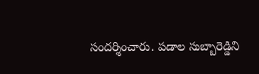సందర్శించారు. పడాల సుబ్బారెడ్డిని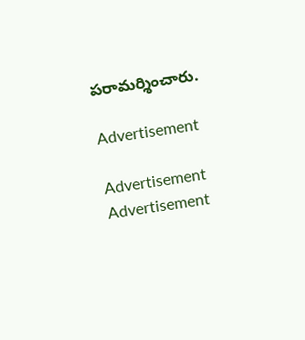పరామర్శించారు.

Advertisement

Advertisement
Advertisement